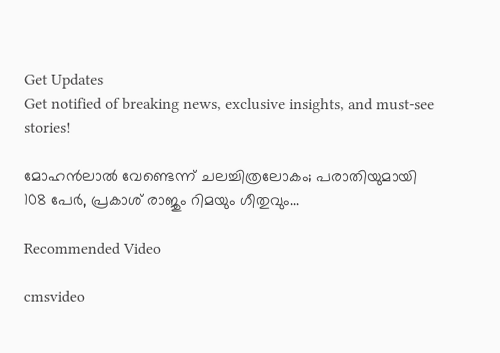Get Updates
Get notified of breaking news, exclusive insights, and must-see stories!

മോഹന്‍ലാല്‍ വേണ്ടെന്ന് ചലച്ചിത്രലോകം; പരാതിയുമായി 108 പേര്‍, പ്രകാശ് രാജും റിമയും ഗീതുവും...

Recommended Video

cmsvideo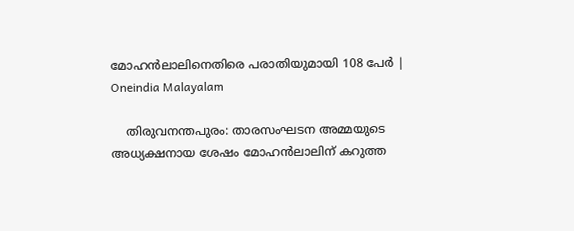മോഹൻലാലിനെതിരെ പരാതിയുമായി 108 പേര്‍ | Oneindia Malayalam

    തിരുവനന്തപുരം: താരസംഘടന അമ്മയുടെ അധ്യക്ഷനായ ശേഷം മോഹന്‍ലാലിന് കറുത്ത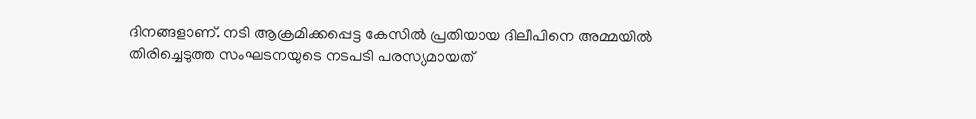ദിനങ്ങളാണ്. നടി ആക്രമിക്കപ്പെട്ട കേസില്‍ പ്രതിയായ ദിലീപിനെ അമ്മയില്‍ തിരിച്ചെടുത്ത സംഘടനയുടെ നടപടി പരസ്യമായത്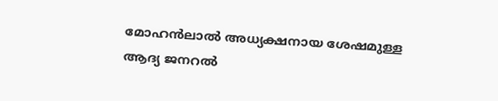മോഹന്‍ലാല്‍ അധ്യക്ഷനായ ശേഷമുള്ള ആദ്യ ജനറല്‍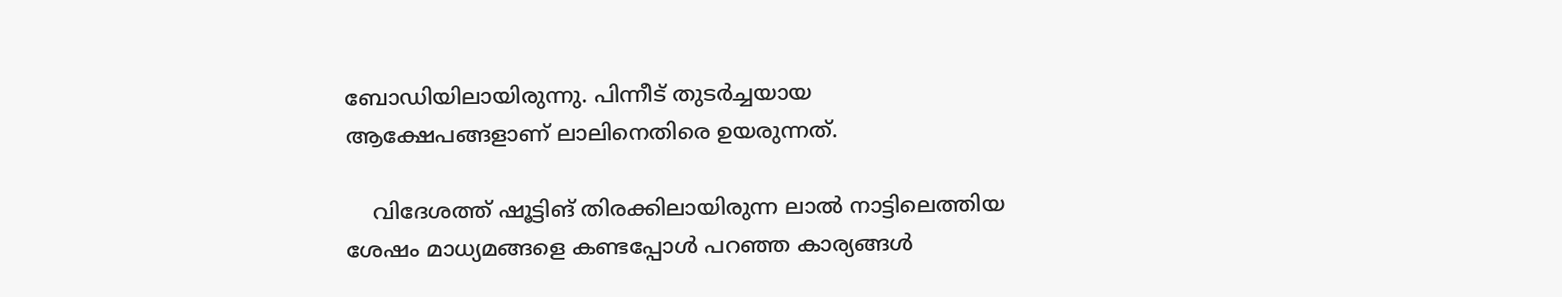ബോഡിയിലായിരുന്നു. പിന്നീട് തുടര്‍ച്ചയായ ആക്ഷേപങ്ങളാണ് ലാലിനെതിരെ ഉയരുന്നത്.

    വിദേശത്ത് ഷൂട്ടിങ് തിരക്കിലായിരുന്ന ലാല്‍ നാട്ടിലെത്തിയ ശേഷം മാധ്യമങ്ങളെ കണ്ടപ്പോള്‍ പറഞ്ഞ കാര്യങ്ങള്‍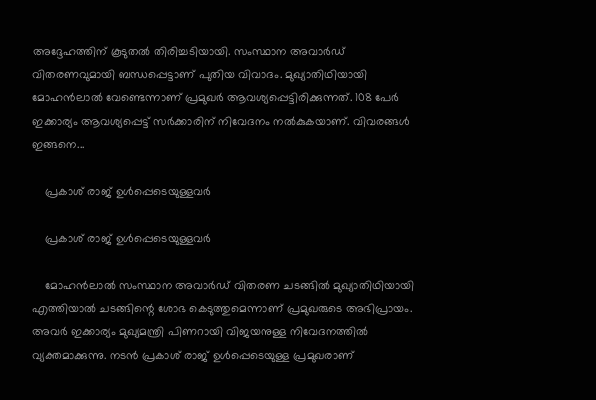അദ്ദേഹത്തിന് കൂടുതല്‍ തിരിച്ചടിയായി. സംസ്ഥാന അവാര്‍ഡ് വിതരണവുമായി ബന്ധപ്പെട്ടാണ് പുതിയ വിവാദം. മുഖ്യാതിഥിയായി മോഹന്‍ലാല്‍ വേണ്ടെന്നാണ് പ്രമുഖര്‍ ആവശ്യപ്പെട്ടിരിക്കുന്നത്. 108 പേര്‍ ഇക്കാര്യം ആവശ്യപ്പെട്ട് സര്‍ക്കാരിന് നിവേദനം നല്‍കുകയാണ്. വിവരങ്ങള്‍ ഇങ്ങനെ...

    പ്രകാശ് രാജ് ഉള്‍പ്പെടെയുള്ളവര്‍

    പ്രകാശ് രാജ് ഉള്‍പ്പെടെയുള്ളവര്‍

    മോഹന്‍ലാല്‍ സംസ്ഥാന അവാര്‍ഡ് വിതരണ ചടങ്ങില്‍ മുഖ്യാതിഥിയായി എത്തിയാല്‍ ചടങ്ങിന്റെ ശോഭ കെടുത്തുമെന്നാണ് പ്രമുഖരുടെ അഭിപ്രായം. അവര്‍ ഇക്കാര്യം മുഖ്യമന്ത്രി പിണറായി വിജയനുള്ള നിവേദനത്തില്‍ വ്യക്തമാക്കുന്നു. നടന്‍ പ്രകാശ് രാജ് ഉള്‍പ്പെടെയുള്ള പ്രമുഖരാണ്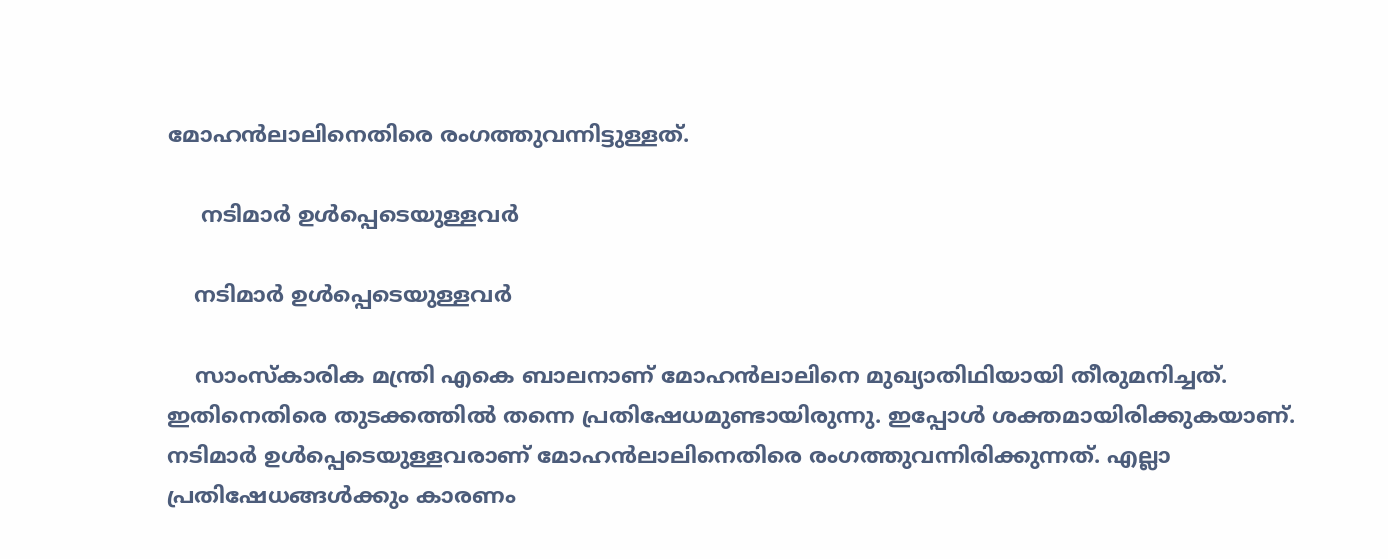മോഹന്‍ലാലിനെതിരെ രംഗത്തുവന്നിട്ടുള്ളത്.

     നടിമാര്‍ ഉള്‍പ്പെടെയുള്ളവര്‍

    നടിമാര്‍ ഉള്‍പ്പെടെയുള്ളവര്‍

    സാംസ്‌കാരിക മന്ത്രി എകെ ബാലനാണ് മോഹന്‍ലാലിനെ മുഖ്യാതിഥിയായി തീരുമനിച്ചത്. ഇതിനെതിരെ തുടക്കത്തില്‍ തന്നെ പ്രതിഷേധമുണ്ടായിരുന്നു. ഇപ്പോള്‍ ശക്തമായിരിക്കുകയാണ്. നടിമാര്‍ ഉള്‍പ്പെടെയുള്ളവരാണ് മോഹന്‍ലാലിനെതിരെ രംഗത്തുവന്നിരിക്കുന്നത്. എല്ലാ പ്രതിഷേധങ്ങള്‍ക്കും കാരണം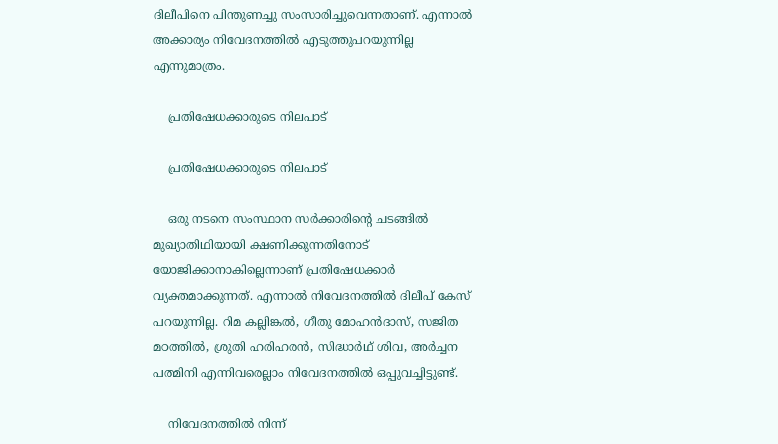ദിലീപിനെ പിന്തുണച്ചു സംസാരിച്ചുവെന്നതാണ്. എന്നാല്‍ അക്കാര്യം നിവേദനത്തില്‍ എടുത്തുപറയുന്നില്ല എന്നുമാത്രം.

    പ്രതിഷേധക്കാരുടെ നിലപാട്

    പ്രതിഷേധക്കാരുടെ നിലപാട്

    ഒരു നടനെ സംസ്ഥാന സര്‍ക്കാരിന്റെ ചടങ്ങില്‍ മുഖ്യാതിഥിയായി ക്ഷണിക്കുന്നതിനോട് യോജിക്കാനാകില്ലെന്നാണ് പ്രതിഷേധക്കാര്‍ വ്യക്തമാക്കുന്നത്. എന്നാല്‍ നിവേദനത്തില്‍ ദിലീപ് കേസ് പറയുന്നില്ല. റിമ കല്ലിങ്കല്‍, ഗീതു മോഹന്‍ദാസ്, സജിത മഠത്തില്‍, ശ്രുതി ഹരിഹരന്‍, സിദ്ധാര്‍ഥ് ശിവ, അര്‍ച്ചന പത്മിനി എന്നിവരെല്ലാം നിവേദനത്തില്‍ ഒപ്പുവച്ചിട്ടുണ്ട്.

    നിവേദനത്തില്‍ നിന്ന്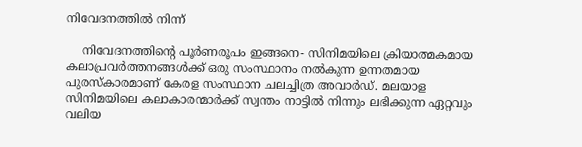നിവേദനത്തില്‍ നിന്ന്

    നിവേദനത്തിന്റെ പൂര്‍ണരൂപം ഇങ്ങനെ- സിനിമയിലെ ക്രിയാത്മകമായ കലാപ്രവര്‍ത്തനങ്ങള്‍ക്ക് ഒരു സംസ്ഥാനം നല്‍കുന്ന ഉന്നതമായ പുരസ്‌കാരമാണ് കേരള സംസ്ഥാന ചലച്ചിത്ര അവാര്‍ഡ്. മലയാള സിനിമയിലെ കലാകാരന്മാര്‍ക്ക് സ്വന്തം നാട്ടില്‍ നിന്നും ലഭിക്കുന്ന ഏറ്റവും വലിയ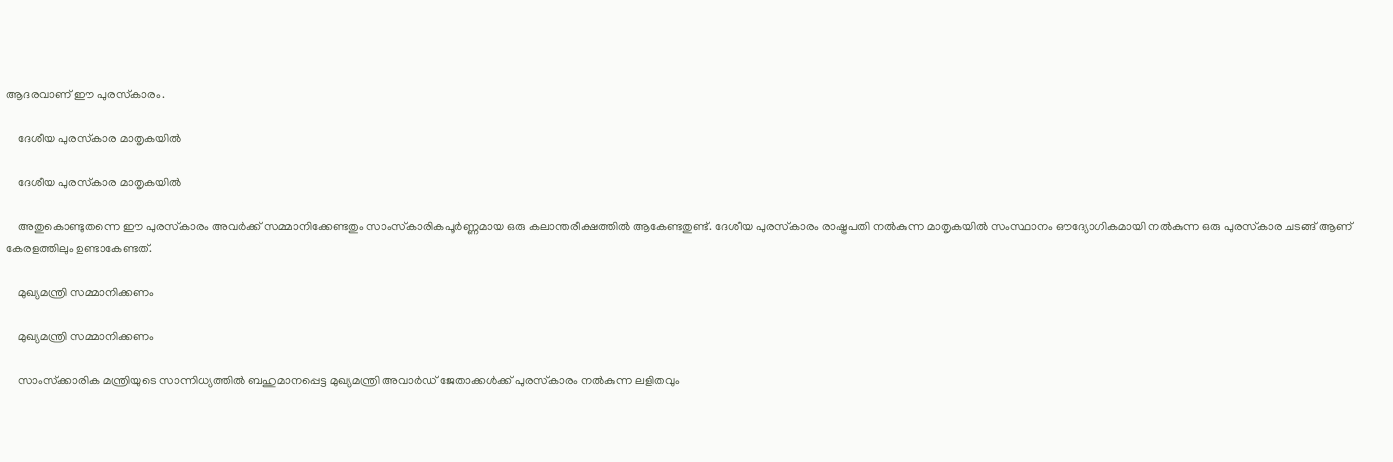ആദരവാണ് ഈ പുരസ്‌കാരം.

    ദേശീയ പുരസ്‌കാര മാതൃകയില്‍

    ദേശീയ പുരസ്‌കാര മാതൃകയില്‍

    അതുകൊണ്ടുതന്നെ ഈ പുരസ്‌കാരം അവര്‍ക്ക് സമ്മാനിക്കേണ്ടതും സാംസ്‌കാരികപൂര്‍ണ്ണമായ ഒരു കലാന്തരീക്ഷത്തില്‍ ആകേണ്ടതുണ്ട്. ദേശീയ പുരസ്‌കാരം രാഷ്ട്രപതി നല്‍കുന്ന മാതൃകയില്‍ സംസ്ഥാനം ഔദ്യോഗികമായി നല്‍കുന്ന ഒരു പുരസ്‌കാര ചടങ്ങ് ആണ് കേരളത്തിലും ഉണ്ടാകേണ്ടത്.

    മുഖ്യമന്ത്രി സമ്മാനിക്കണം

    മുഖ്യമന്ത്രി സമ്മാനിക്കണം

    സാംസ്‌ക്കാരിക മന്ത്രിയുടെ സാന്നിധ്യത്തില്‍ ബഹുമാനപ്പെട്ട മുഖ്യമന്ത്രി അവാര്‍ഡ് ജേതാക്കള്‍ക്ക് പുരസ്‌കാരം നല്‍കുന്ന ലളിതവും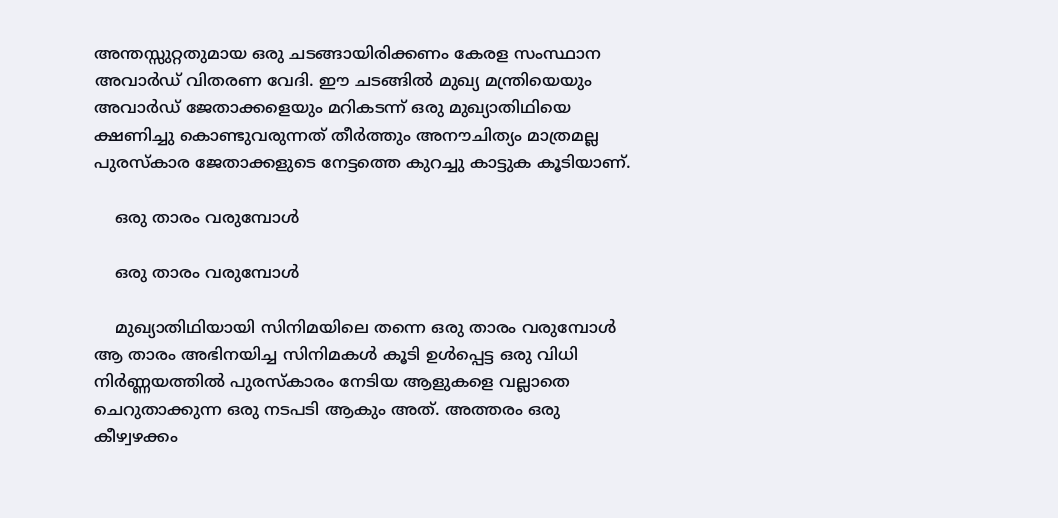അന്തസ്സുറ്റതുമായ ഒരു ചടങ്ങായിരിക്കണം കേരള സംസ്ഥാന അവാര്‍ഡ് വിതരണ വേദി. ഈ ചടങ്ങില്‍ മുഖ്യ മന്ത്രിയെയും അവാര്‍ഡ് ജേതാക്കളെയും മറികടന്ന് ഒരു മുഖ്യാതിഥിയെ ക്ഷണിച്ചു കൊണ്ടുവരുന്നത് തീര്‍ത്തും അനൗചിത്യം മാത്രമല്ല പുരസ്‌കാര ജേതാക്കളുടെ നേട്ടത്തെ കുറച്ചു കാട്ടുക കൂടിയാണ്.

    ഒരു താരം വരുമ്പോള്‍

    ഒരു താരം വരുമ്പോള്‍

    മുഖ്യാതിഥിയായി സിനിമയിലെ തന്നെ ഒരു താരം വരുമ്പോള്‍ ആ താരം അഭിനയിച്ച സിനിമകള്‍ കൂടി ഉള്‍പ്പെട്ട ഒരു വിധി നിര്‍ണ്ണയത്തില്‍ പുരസ്‌കാരം നേടിയ ആളുകളെ വല്ലാതെ ചെറുതാക്കുന്ന ഒരു നടപടി ആകും അത്. അത്തരം ഒരു കീഴ്വഴക്കം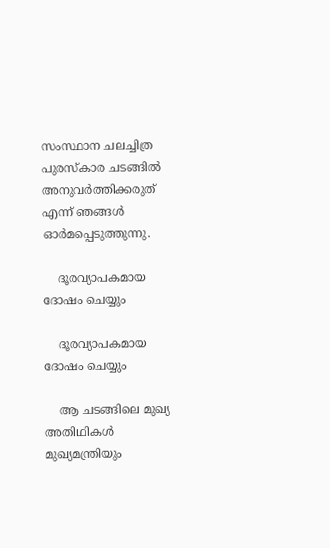സംസ്ഥാന ചലച്ചിത്ര പുരസ്‌കാര ചടങ്ങില്‍ അനുവര്‍ത്തിക്കരുത് എന്ന് ഞങ്ങള്‍ ഓര്‍മപ്പെടുത്തുന്നു.

    ദൂരവ്യാപകമായ ദോഷം ചെയ്യും

    ദൂരവ്യാപകമായ ദോഷം ചെയ്യും

    ആ ചടങ്ങിലെ മുഖ്യ അതിഥികള്‍ മുഖ്യമന്ത്രിയും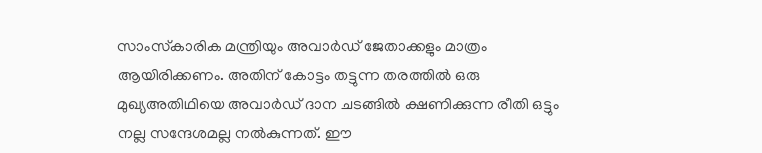സാംസ്‌കാരിക മന്ത്രിയും അവാര്‍ഡ് ജേതാക്കളും മാത്രം ആയിരിക്കണം. അതിന് കോട്ടം തട്ടുന്ന തരത്തില്‍ ഒരു മുഖ്യഅതിഥിയെ അവാര്‍ഡ് ദാന ചടങ്ങില്‍ ക്ഷണിക്കുന്ന രീതി ഒട്ടും നല്ല സന്ദേശമല്ല നല്‍കുന്നത്. ഈ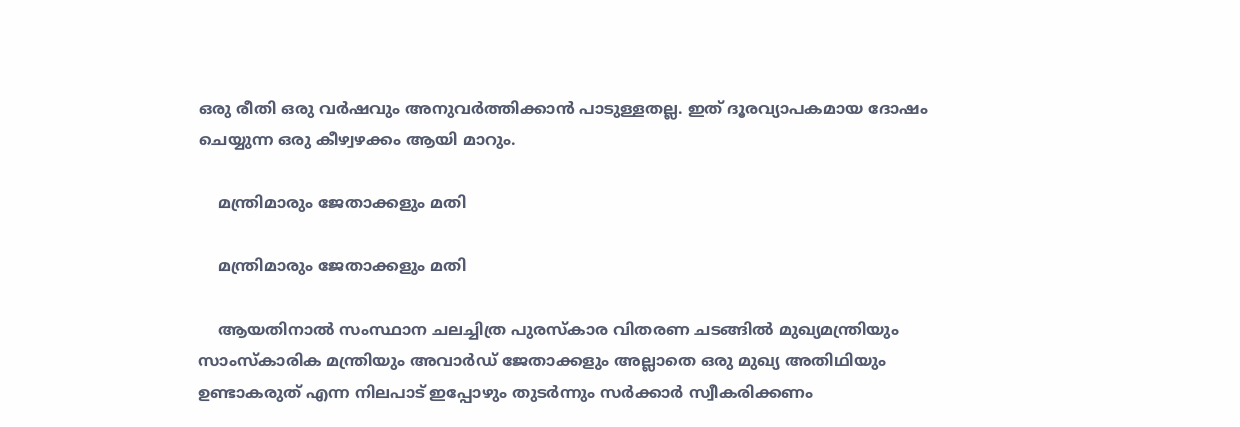ഒരു രീതി ഒരു വര്‍ഷവും അനുവര്‍ത്തിക്കാന്‍ പാടുള്ളതല്ല. ഇത് ദൂരവ്യാപകമായ ദോഷം ചെയ്യുന്ന ഒരു കീഴ്വഴക്കം ആയി മാറും.

    മന്ത്രിമാരും ജേതാക്കളും മതി

    മന്ത്രിമാരും ജേതാക്കളും മതി

    ആയതിനാല്‍ സംസ്ഥാന ചലച്ചിത്ര പുരസ്‌കാര വിതരണ ചടങ്ങില്‍ മുഖ്യമന്ത്രിയും സാംസ്‌കാരിക മന്ത്രിയും അവാര്‍ഡ് ജേതാക്കളും അല്ലാതെ ഒരു മുഖ്യ അതിഥിയും ഉണ്ടാകരുത് എന്ന നിലപാട് ഇപ്പോഴും തുടര്‍ന്നും സര്‍ക്കാര്‍ സ്വീകരിക്കണം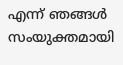എന്ന് ഞങ്ങള്‍ സംയുക്തമായി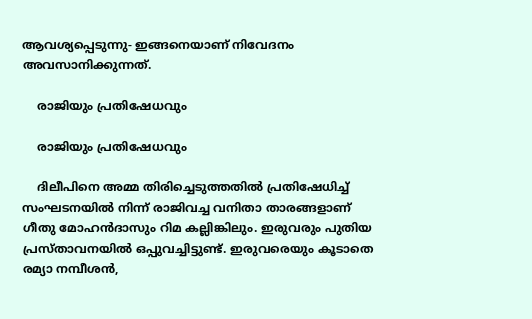ആവശ്യപ്പെടുന്നു- ഇങ്ങനെയാണ് നിവേദനം അവസാനിക്കുന്നത്.

    രാജിയും പ്രതിഷേധവും

    രാജിയും പ്രതിഷേധവും

    ദിലീപിനെ അമ്മ തിരിച്ചെടുത്തതില്‍ പ്രതിഷേധിച്ച് സംഘടനയില്‍ നിന്ന് രാജിവച്ച വനിതാ താരങ്ങളാണ് ഗീതു മോഹന്‍ദാസും റിമ കല്ലിങ്കിലും. ഇരുവരും പുതിയ പ്രസ്താവനയില്‍ ഒപ്പുവച്ചിട്ടുണ്ട്. ഇരുവരെയും കൂടാതെ രമ്യാ നമ്പീശന്‍,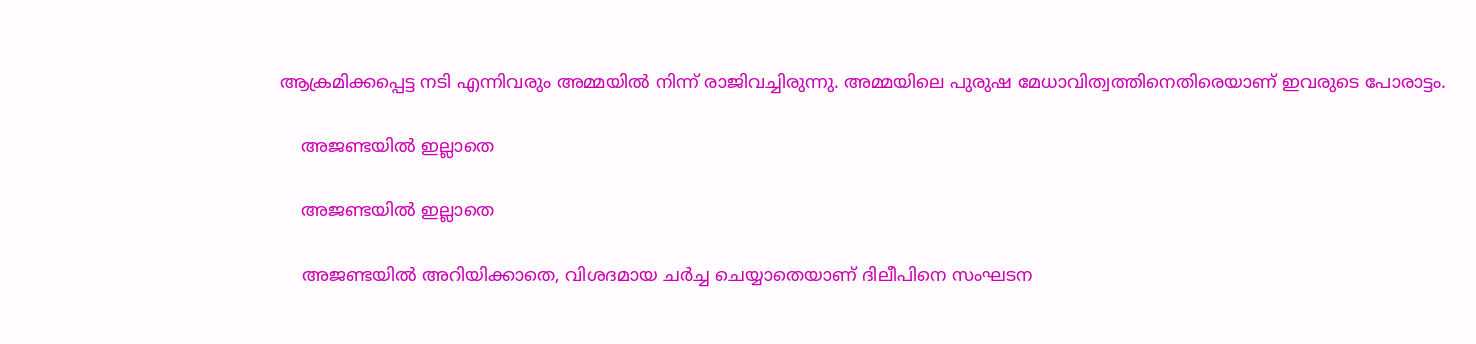ആക്രമിക്കപ്പെട്ട നടി എന്നിവരും അമ്മയില്‍ നിന്ന് രാജിവച്ചിരുന്നു. അമ്മയിലെ പുരുഷ മേധാവിത്വത്തിനെതിരെയാണ് ഇവരുടെ പോരാട്ടം.

    അജണ്ടയില്‍ ഇല്ലാതെ

    അജണ്ടയില്‍ ഇല്ലാതെ

    അജണ്ടയില്‍ അറിയിക്കാതെ, വിശദമായ ചര്‍ച്ച ചെയ്യാതെയാണ് ദിലീപിനെ സംഘടന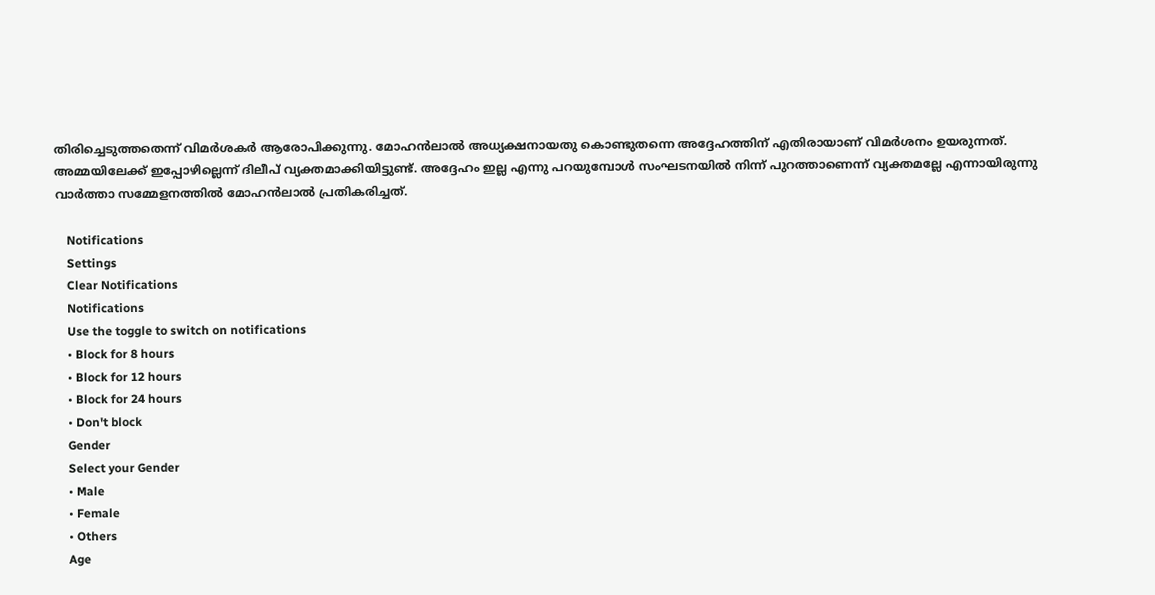തിരിച്ചെടുത്തതെന്ന് വിമര്‍ശകര്‍ ആരോപിക്കുന്നു. മോഹന്‍ലാല്‍ അധ്യക്ഷനായതു കൊണ്ടുതന്നെ അദ്ദേഹത്തിന് എതിരായാണ് വിമര്‍ശനം ഉയരുന്നത്. അമ്മയിലേക്ക് ഇപ്പോഴില്ലെന്ന് ദിലീപ് വ്യക്തമാക്കിയിട്ടുണ്ട്. അദ്ദേഹം ഇല്ല എന്നു പറയുമ്പോള്‍ സംഘടനയില്‍ നിന്ന് പുറത്താണെന്ന് വ്യക്തമല്ലേ എന്നായിരുന്നു വാര്‍ത്താ സമ്മേളനത്തില്‍ മോഹന്‍ലാല്‍ പ്രതികരിച്ചത്.

    Notifications
    Settings
    Clear Notifications
    Notifications
    Use the toggle to switch on notifications
    • Block for 8 hours
    • Block for 12 hours
    • Block for 24 hours
    • Don't block
    Gender
    Select your Gender
    • Male
    • Female
    • Others
    Age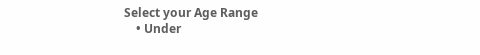Select your Age Range
    • Under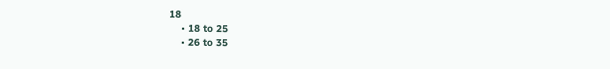18
    • 18 to 25
    • 26 to 35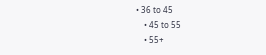• 36 to 45
    • 45 to 55
    • 55+